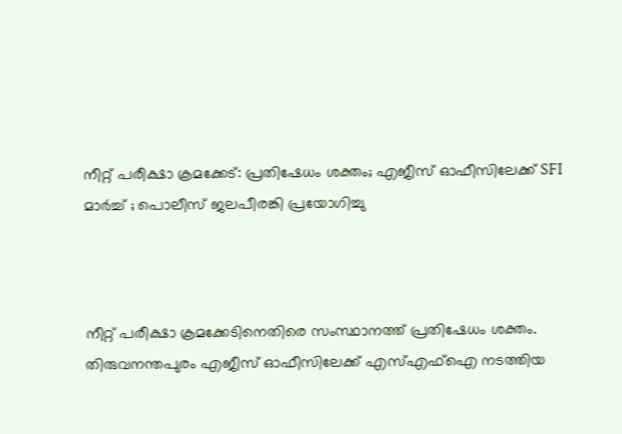നീറ്റ് പരീക്ഷാ ക്രമക്കേട്: പ്രതിഷേധം ശക്തം; എജീസ് ഓഫീസിലേക്ക് SFI മാർച്ച് ; പൊലീസ് ജലപീരങ്കി പ്രയോഗിച്ചു



നീറ്റ് പരീക്ഷാ ക്രമക്കേടിനെതിരെ സംസ്ഥാനത്ത് പ്രതിഷേധം ശക്തം. തിരുവനന്തപുരം എജീസ് ഓഫീസിലേക്ക് എസ്എഫ്ഐ നടത്തിയ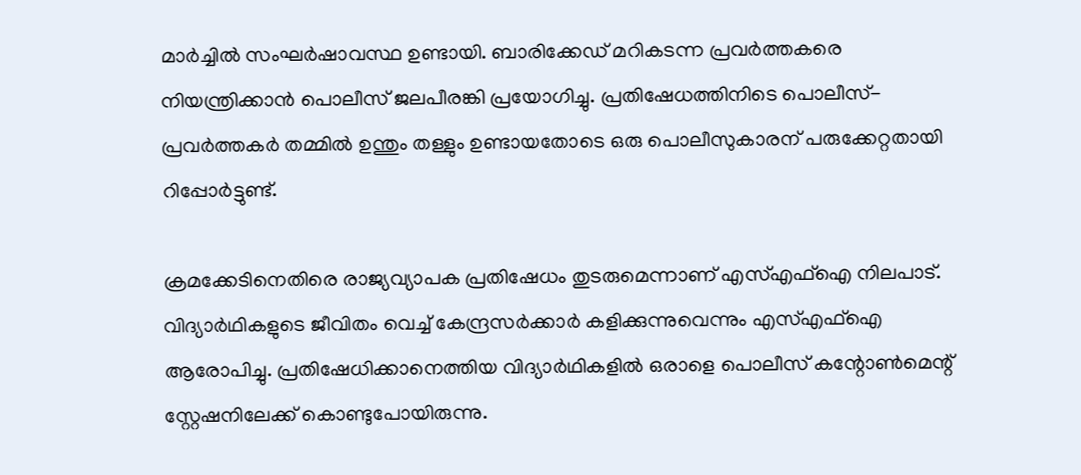മാർച്ചിൽ സംഘർഷാവസ്ഥ ഉണ്ടായി. ബാരിക്കേഡ് മറികടന്ന പ്രവർത്തകരെ നിയന്ത്രിക്കാൻ പൊലീസ് ജലപീരങ്കി പ്രയോഗിച്ചു. പ്രതിഷേധത്തിനിടെ പൊലീസ്-പ്രവർത്തകർ തമ്മിൽ ഉന്തും തള്ളും ഉണ്ടായതോടെ ഒരു പൊലീസുകാരന് പരുക്കേറ്റതായി റിപ്പോർട്ടുണ്ട്.

ക്രമക്കേടിനെതിരെ രാജ്യവ്യാപക പ്രതിഷേധം തുടരുമെന്നാണ് എസ്എഫ്‌ഐ നിലപാട്. വിദ്യാർഥികളുടെ ജീവിതം വെച്ച് കേന്ദ്രസർക്കാർ കളിക്കുന്നുവെന്നും എസ്എഫ്ഐ ആരോപിച്ചു. പ്രതിഷേധിക്കാനെത്തിയ വിദ്യാർഥികളിൽ ഒരാളെ പൊലീസ് കന്റോൺമെന്റ് സ്റ്റേഷനിലേക്ക് കൊണ്ടുപോയിരുന്നു.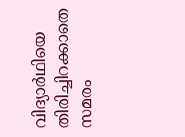വിദ്യാർഥിയെ തിരിച്ചിറക്കാതെ സമരം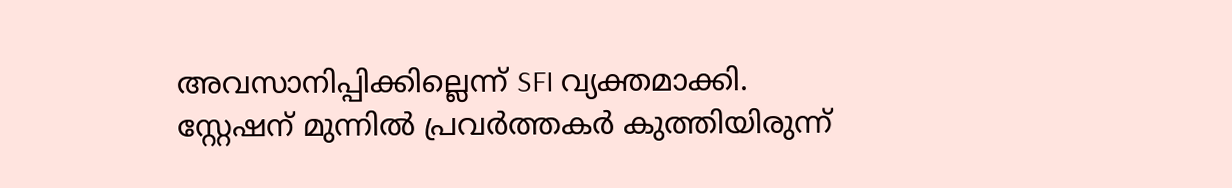അവസാനിപ്പിക്കില്ലെന്ന് SFI വ്യക്തമാക്കി. സ്റ്റേഷന് മുന്നിൽ പ്രവർത്തകർ കുത്തിയിരുന്ന്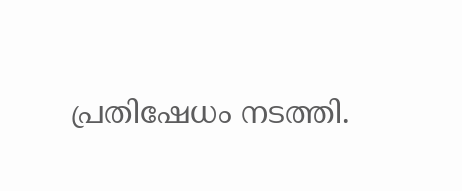പ്രതിഷേധം നടത്തി.